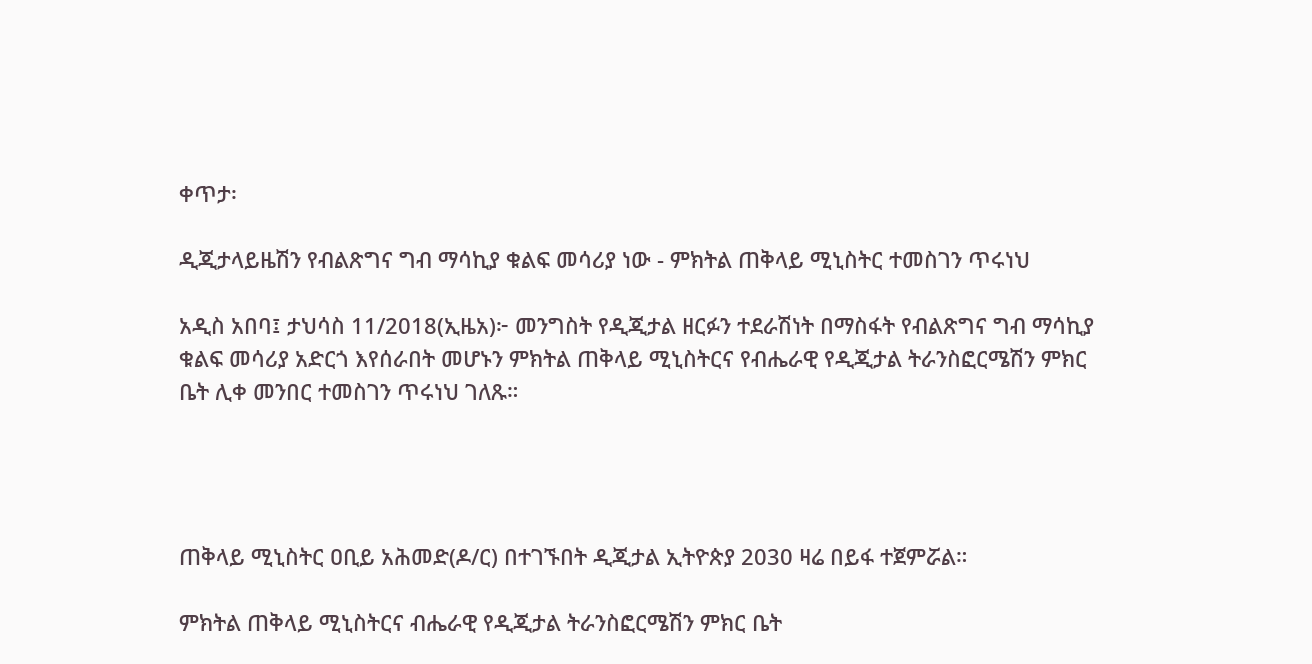ቀጥታ፡

ዲጂታላይዜሽን የብልጽግና ግብ ማሳኪያ ቁልፍ መሳሪያ ነው - ምክትል ጠቅላይ ሚኒስትር ተመስገን ጥሩነህ

አዲስ አበባ፤ ታህሳስ 11/2018(ኢዜአ)፦ መንግስት የዲጂታል ዘርፉን ተደራሽነት በማስፋት የብልጽግና ግብ ማሳኪያ ቁልፍ መሳሪያ አድርጎ እየሰራበት መሆኑን ምክትል ጠቅላይ ሚኒስትርና የብሔራዊ የዲጂታል ትራንስፎርሜሽን ምክር ቤት ሊቀ መንበር ተመስገን ጥሩነህ ገለጹ።




ጠቅላይ ሚኒስትር ዐቢይ አሕመድ(ዶ/ር) በተገኙበት ዲጂታል ኢትዮጵያ 2030 ዛሬ በይፋ ተጀምሯል።

ምክትል ጠቅላይ ሚኒስትርና ብሔራዊ የዲጂታል ትራንስፎርሜሽን ምክር ቤት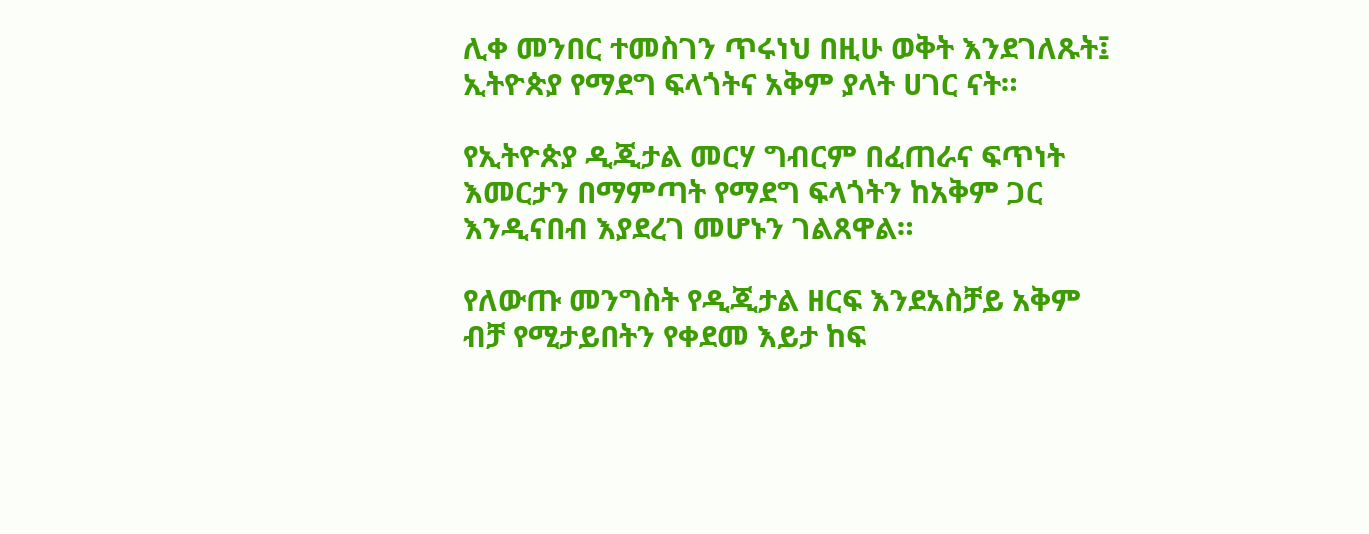ሊቀ መንበር ተመስገን ጥሩነህ በዚሁ ወቅት እንደገለጹት፤ ኢትዮጵያ የማደግ ፍላጎትና አቅም ያላት ሀገር ናት።

የኢትዮጵያ ዲጂታል መርሃ ግብርም በፈጠራና ፍጥነት እመርታን በማምጣት የማደግ ፍላጎትን ከአቅም ጋር እንዲናበብ እያደረገ መሆኑን ገልጸዋል።

የለውጡ መንግስት የዲጂታል ዘርፍ እንደአስቻይ አቅም ብቻ የሚታይበትን የቀደመ እይታ ከፍ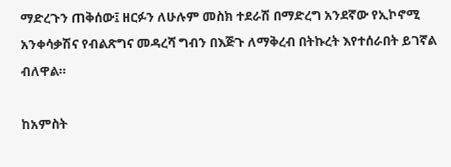ማድረጉን ጠቅሰው፤ ዘርፉን ለሁሉም መስክ ተደራሽ በማድረግ አንደኛው የኢኮኖሚ አንቀሳቃሽና የብልጽግና መዳረሻ ግብን በእጅጉ ለማቅረብ በትኩረት እየተሰራበት ይገኛል ብለዋል።

ከአምስት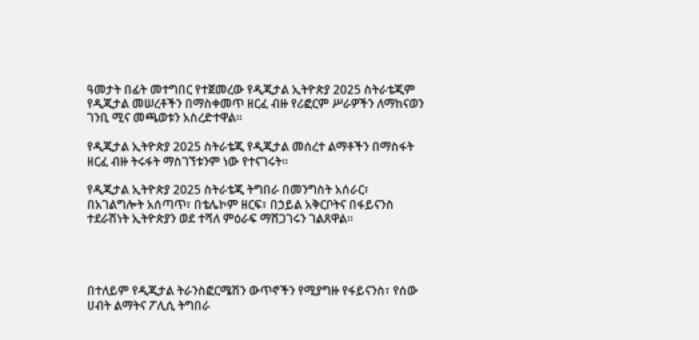ዓመታት በፊት መተግበር የተጀመረው የዲጂታል ኢትዮጵያ 2025 ስትራቴጂም የዲጂታል መሠረቶችን በማስቀመጥ ዘርፈ ብዙ የሪፎርም ሥራዎችን ለማከናወን ገንቢ ሚና መጫወቱን አስረድተዋል።

የዲጂታል ኢትዮጵያ 2025 ስትራቴጂ የዲጂታል መሰረተ ልማቶችን በማስፋት ዘርፈ ብዙ ትሩፋት ማስገኘቱንም ነው የተናገሩት።

የዲጂታል ኢትዮጵያ 2025 ስትራቴጂ ትግበራ በመንግስት አሰራር፣ በአገልግሎት አሰጣጥ፣ በቴሌኮም ዘርፍ፣ በኃይል አቅርቦትና በፋይናንስ ተደራሽነት ኢትዮጵያን ወደ ተሻለ ምዕራፍ ማሸጋገሩን ገልጸዋል።




በተለይም የዲጂታል ትራንስፎርሜሽን ውጥኖችን የሚያግዙ የፋይናንስ፣ የሰው ሀብት ልማትና ፖሊሲ ትግበራ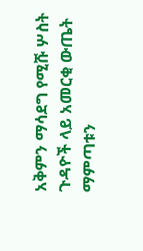አቅምን ማሳደግ የሚሹ ሦስት ጉዳዮች ላይ አመርቂ ውጤት ማምጣቱን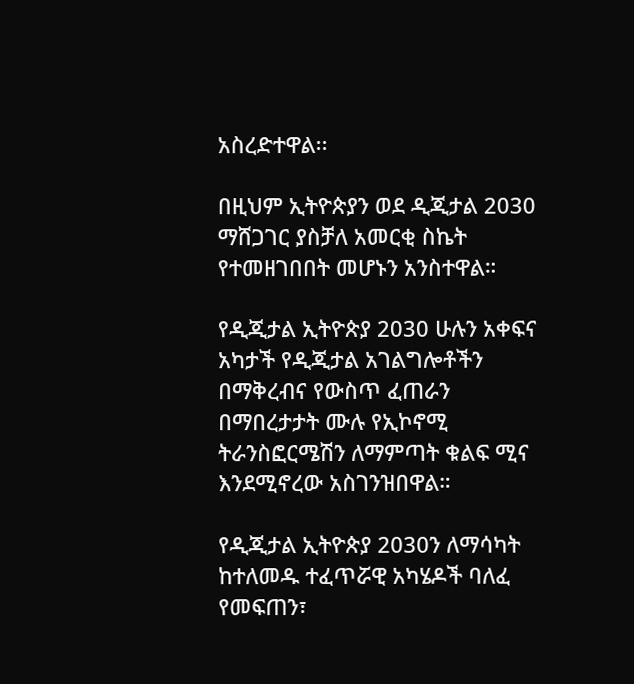አስረድተዋል፡፡

በዚህም ኢትዮጵያን ወደ ዲጂታል 2030 ማሸጋገር ያስቻለ አመርቂ ስኬት የተመዘገበበት መሆኑን አንስተዋል።

የዲጂታል ኢትዮጵያ 2030 ሁሉን አቀፍና አካታች የዲጂታል አገልግሎቶችን በማቅረብና የውስጥ ፈጠራን በማበረታታት ሙሉ የኢኮኖሚ ትራንስፎርሜሽን ለማምጣት ቁልፍ ሚና እንደሚኖረው አስገንዝበዋል።

የዲጂታል ኢትዮጵያ 2030ን ለማሳካት ከተለመዱ ተፈጥሯዊ አካሄዶች ባለፈ የመፍጠን፣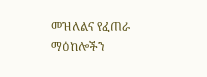መዝለልና የፈጠራ ማዕከሎችን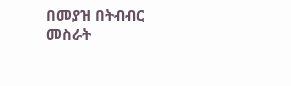በመያዝ በትብብር መስራት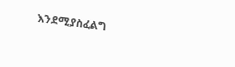እንደሚያስፈልግ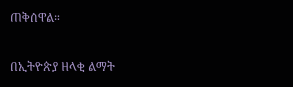ጠቅሰዋል።

በኢትዮጵያ ዘላቂ ልማት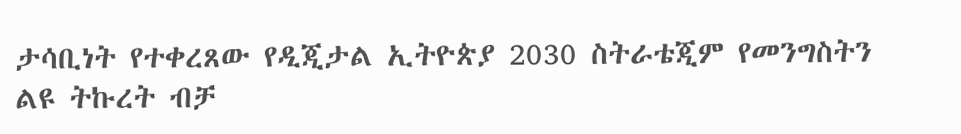ታሳቢነት የተቀረጸው የዲጂታል ኢትዮጵያ 2030 ስትራቴጂም የመንግስትን ልዩ ትኩረት ብቻ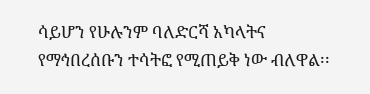ሳይሆን የሁሉንም ባለድርሻ አካላትና የማኅበረሰቡን ተሳትፎ የሚጠይቅ ነው ብለዋል፡፡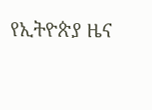የኢትዮጵያ ዜና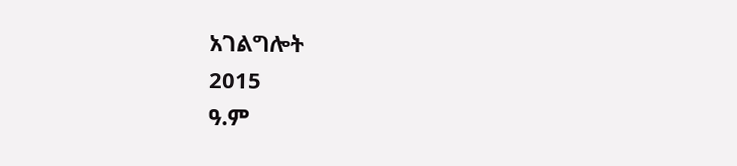አገልግሎት
2015
ዓ.ም